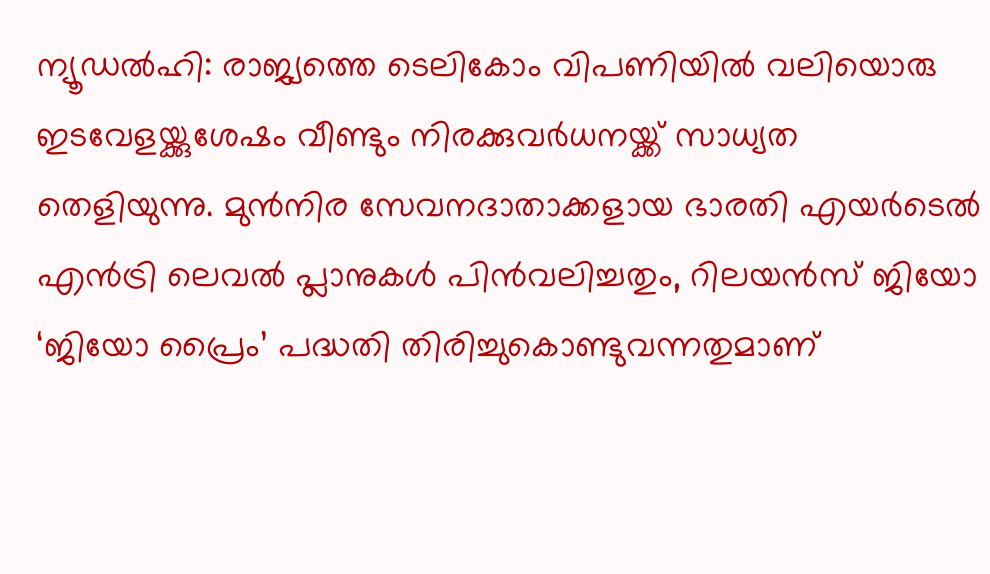ന്യൂഡൽഹി: രാജ്യത്തെ ടെലികോം വിപണിയിൽ വലിയൊരു ഇടവേളയ്ക്കുശേഷം വീണ്ടും നിരക്കുവർധനയ്ക്ക് സാധ്യത തെളിയുന്നു. മുൻനിര സേവനദാതാക്കളായ ഭാരതി എയർടെൽ എൻട്രി ലെവൽ പ്ലാനുകൾ പിൻവലിച്ചതും, റിലയൻസ് ജിയോ ‘ജിയോ പ്രൈം’ പദ്ധതി തിരിച്ചുകൊണ്ടുവന്നതുമാണ്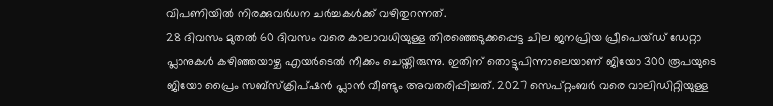വിപണിയിൽ നിരക്കുവർധന ചർച്ചകൾക്ക് വഴിതുറന്നത്.
28 ദിവസം മുതൽ 60 ദിവസം വരെ കാലാവധിയുള്ള തിരഞ്ഞെടുക്കപ്പെട്ട ചില ജനപ്രിയ പ്രീപെയ്ഡ് ഡേറ്റാ പ്ലാനുകൾ കഴിഞ്ഞയാഴ്ച എയർടെൽ നീക്കം ചെയ്തിരുന്നു. ഇതിന് തൊട്ടുപിന്നാലെയാണ് ജിയോ 300 രൂപയുടെ ജിയോ പ്രൈം സബ്സ്ക്രിപ്ഷൻ പ്ലാൻ വീണ്ടും അവതരിപ്പിച്ചത്. 2027 സെപ്റ്റംബർ വരെ വാലിഡിറ്റിയുള്ള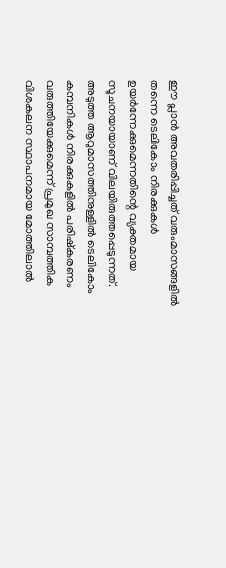ഈ പ്ലാൻ അവതരിപ്പിച്ചത് വരുംമാസങ്ങളിൽ തന്നെ ടെലികോം നിരക്കുകൾ ഉയർന്നേക്കുമെന്നതിന്റെ വ്യക്തമായ സൂചനയായാണ് വിലയിരുത്തപ്പെടുന്നത്.
അടുത്ത ആറുമാസത്തിനുള്ളിൽ ടെലികോം കമ്പനികൾ നിരക്കുകളിൽ പരിഷ്കരണം വരുത്തിയേക്കുമെന്ന് പ്രമുഖ സാമ്പത്തിക വിശകലന സ്ഥാപനമായ മോത്തിലാൽ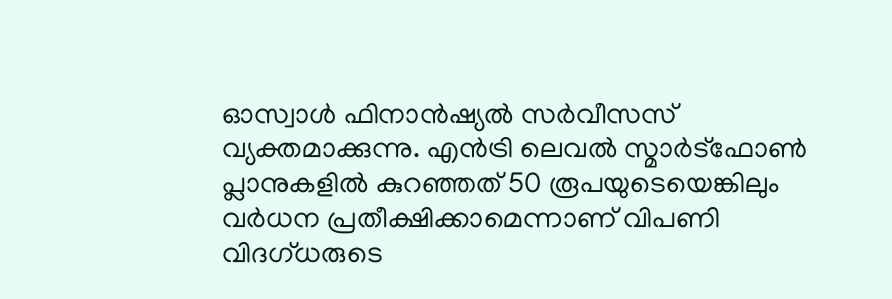ഓസ്വാൾ ഫിനാൻഷ്യൽ സർവീസസ് വ്യക്തമാക്കുന്നു. എൻട്രി ലെവൽ സ്മാർട്ഫോൺ പ്ലാനുകളിൽ കുറഞ്ഞത് 50 രൂപയുടെയെങ്കിലും വർധന പ്രതീക്ഷിക്കാമെന്നാണ് വിപണി വിദഗ്ധരുടെ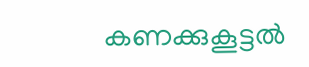കണക്കുകൂട്ടൽ